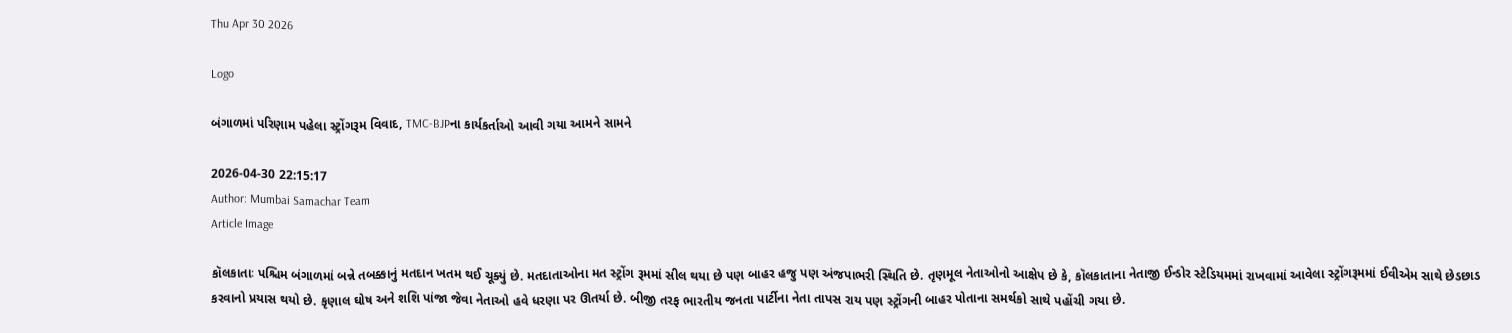Thu Apr 30 2026

Logo

બંગાળમાં પરિણામ પહેલા સ્ટ્રોંગરૂમ વિવાદ, TMC-BJPના કાર્યકર્તાઓ આવી ગયા આમને સામને

2026-04-30 22:15:17
Author: Mumbai Samachar Team
Article Image

કૉલકાતાઃ પશ્ચિમ બંગાળમાં બન્ને તબક્કાનું મતદાન ખતમ થઈ ચૂક્યું છે. મતદાતાઓના મત સ્ટ્રોંગ રૂમમાં સીલ થયા છે પણ બાહર હજુ પણ અંજપાભરી સ્થિતિ છે. તૃણમૂલ નેતાઓનો આક્ષેપ છે કે, કૉલકાતાના નેતાજી ઈન્ડોર સ્ટેડિયમમાં રાખવામાં આવેલા સ્ટ્રોંગરૂમમાં ઈવીએમ સાથે છેડછાડ કરવાનો પ્રયાસ થયો છે. કૃણાલ ઘોષ અને શશિ પાંજા જેવા નેતાઓ હવે ધરણા પર ઊતર્યા છે. બીજી તરફ ભારતીય જનતા પાર્ટીના નેતા તાપસ રાય પણ સ્ટ્રોંગની બાહર પોતાના સમર્થકો સાથે પહોંચી ગયા છે.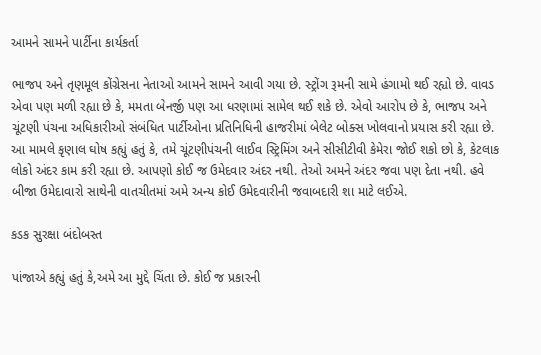આમને સામને પાર્ટીના કાર્યકર્તા

ભાજપ અને તૃણમૂલ કોંગ્રેસના નેતાઓ આમને સામને આવી ગયા છે. સ્ટ્રોંગ રૂમની સામે હંગામો થઈ રહ્યો છે. વાવડ એવા પણ મળી રહ્યા છે કે, મમતા બેનર્જી પણ આ ધરણામાં સામેલ થઈ શકે છે. એવો આરોપ છે કે, ભાજપ અને ચૂંટણી પંચના અધિકારીઓ સંબંધિત પાર્ટીઓના પ્રતિનિધિની હાજરીમાં બેલેટ બોક્સ ખોલવાનો પ્રયાસ કરી રહ્યા છે. આ મામલે કૃણાલ ઘોષ કહ્યું હતું કે, તમે ચૂંટણીપંચની લાઈવ સ્ટ્રિમિંગ અને સીસીટીવી કેમેરા જોઈ શકો છો કે, કેટલાક લોકો અંદર કામ કરી રહ્યા છે. આપણો કોઈ જ ઉમેદવાર અંદર નથી. તેઓ અમને અંદર જવા પણ દેતા નથી. હવે બીજા ઉમેદાવારો સાથેની વાતચીતમાં અમે અન્ય કોઈ ઉમેદવારીની જવાબદારી શા માટે લઈએ.

કડક સુરક્ષા બંદોબસ્ત

પાંજાએ કહ્યું હતું કે,અમે આ મુદ્દે ચિંતા છે. કોઈ જ પ્રકારની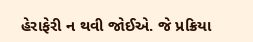હેરાફેરી ન થવી જોઈએ. જે પ્રક્રિયા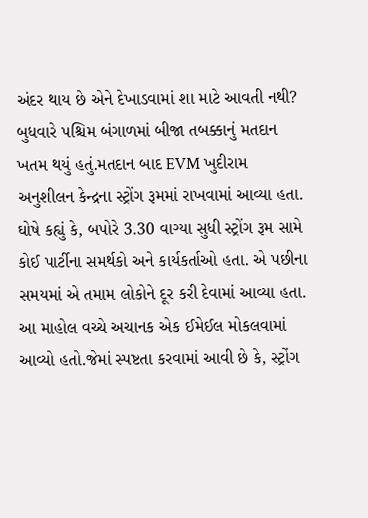અંદર થાય છે એને દેખાડવામાં શા માટે આવતી નથી? બુધવારે પશ્ચિમ બંગાળમાં બીજા તબક્કાનું મતદાન ખતમ થયું હતું.મતદાન બાદ EVM ખુદીરામ અનુશીલન કેન્દ્રના સ્ટ્રોંગ રૂમમાં રાખવામાં આવ્યા હતા. ઘોષે કહ્યું કે, બપોરે 3.30 વાગ્યા સુધી સ્ટ્રોંગ રૂમ સામે કોઈ પાર્ટીના સમર્થકો અને કાર્યકર્તાઓ હતા. એ પછીના સમયમાં એ તમામ લોકોને દૂર કરી દેવામાં આવ્યા હતા. આ માહોલ વચ્ચે અચાનક એક ઈમેઈલ મોકલવામાં આવ્યો હતો.જેમાં સ્પષ્ટતા કરવામાં આવી છે કે, સ્ટ્રોંગ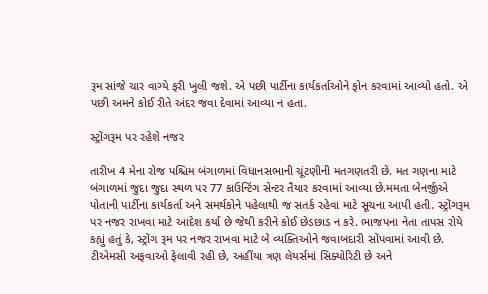રૂમ સાંજે ચાર વાગ્યે ફરી ખુલી જશે. એ પછી પાર્ટીના કાર્યકર્તાઓને ફોન કરવામાં આવ્યો હતો. એ પછી અમને કોઈ રીતે અંદર જવા દેવામાં આવ્યા ન હતા.

સ્ટ્રોંગરૂમ પર રહેશે નજર

તારીખ 4 મેના રોજ પશ્ચિમ બંગાળમાં વિધાનસભાની ચૂંટણીની મતગણતરી છે. મત ગણના માટે બંગાળમાં જુદા જુદા સ્થળ પર 77 કાઉન્ટિંગ સેન્ટર તૈયાર કરવામાં આવ્યા છે.મમતા બેનર્જીએ પોતાની પાર્ટીના કાર્યકર્તા અને સમર્થકોને પહેલાથી જ સતર્ક રહેવા માટે સૂચના આપી હતી. સ્ટ્રોંગરૂમ પર નજર રાખવા માટે આદેશ કર્યા છે જેથી કરીને કોઈ છેડછાડ ન કરે. ભાજપના નેતા તાપસ રોયે કહ્યું હતું કે, સ્ટ્રોંગ રૂમ પર નજર રાખવા માટે બે વ્યક્તિઓને જવાબદારી સોંપવામાં આવી છે. ટીએમસી અફવાઓ ફેલાવી રહી છે, અહીંયા ત્રણ લેયર્સમાં સિક્યોરિટી છે અને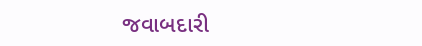જવાબદારી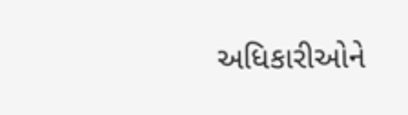અધિકારીઓને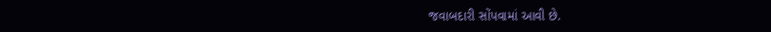જવાબદારી સોંપવામાં આવી છે.